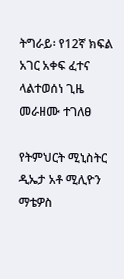ትግራይ፡ የ12ኛ ክፍል አገር አቀፍ ፈተና ላልተወሰነ ጊዜ መራዘሙ ተገለፀ

የትምህርት ሚኒስትር ዲኤታ አቶ ሚሊዮን ማቴዎስ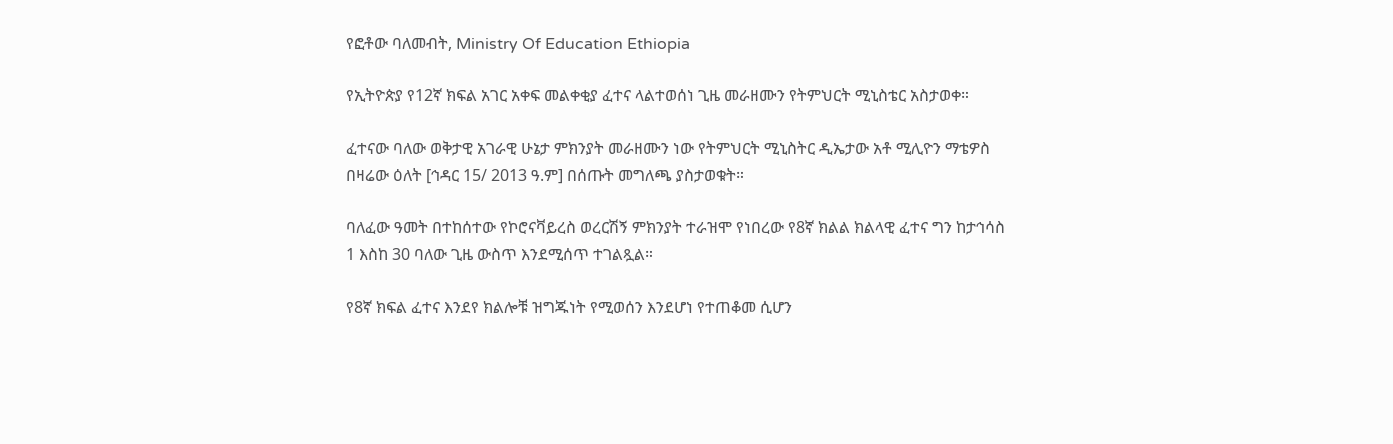የፎቶው ባለመብት, Ministry Of Education Ethiopia

የኢትዮጵያ የ12ኛ ክፍል አገር አቀፍ መልቀቂያ ፈተና ላልተወሰነ ጊዜ መራዘሙን የትምህርት ሚኒስቴር አስታወቀ።

ፈተናው ባለው ወቅታዊ አገራዊ ሁኔታ ምክንያት መራዘሙን ነው የትምህርት ሚኒስትር ዲኤታው አቶ ሚሊዮን ማቴዎስ በዛሬው ዕለት [ኅዳር 15/ 2013 ዓ.ም] በሰጡት መግለጫ ያስታወቁት።

ባለፈው ዓመት በተከሰተው የኮሮናቫይረስ ወረርሽኝ ምክንያት ተራዝሞ የነበረው የ8ኛ ክልል ክልላዊ ፈተና ግን ከታኅሳስ 1 እስከ 30 ባለው ጊዜ ውስጥ እንደሚሰጥ ተገልጿል።

የ8ኛ ክፍል ፈተና እንደየ ክልሎቹ ዝግጁነት የሚወሰን እንደሆነ የተጠቆመ ሲሆን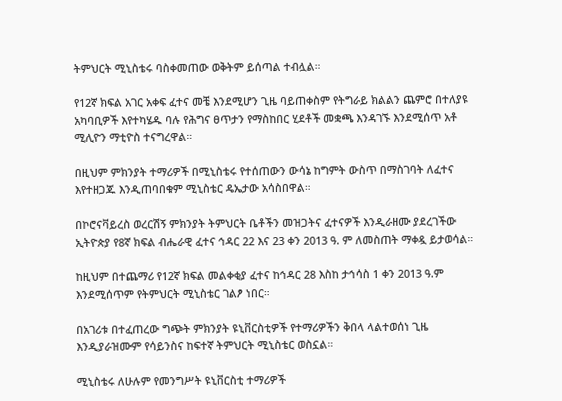ትምህርት ሚኒስቴሩ ባስቀመጠው ወቅትም ይሰጣል ተብሏል።

የ12ኛ ክፍል አገር አቀፍ ፈተና መቼ እንደሚሆን ጊዜ ባይጠቀስም የትግራይ ክልልን ጨምሮ በተለያዩ አካባቢዎች እየተካሄዱ ባሉ የሕግና ፀጥታን የማስከበር ሂደቶች መቋጫ እንዳገኙ እንደሚሰጥ አቶ ሚሊዮን ማቲዮስ ተናግረዋል።

በዚህም ምክንያት ተማሪዎች በሚኒስቴሩ የተሰጠውን ውሳኔ ከግምት ውስጥ በማስገባት ለፈተና እየተዘጋጁ እንዲጠባበቁም ሚኒስቴር ዴኤታው አሳስበዋል።

በኮሮናቫይረስ ወረርሽኝ ምክንያት ትምህርት ቤቶችን መዝጋትና ፈተናዎች እንዲራዘሙ ያደረገችው ኢትዮጵያ የ8ኛ ክፍል ብሔራዊ ፈተና ኅዳር 22 እና 23 ቀን 2013 ዓ. ም ለመስጠት ማቀዷ ይታወሳል።

ከዚህም በተጨማሪ የ12ኛ ክፍል መልቀቂያ ፈተና ከኅዳር 28 እስከ ታኅሳስ 1 ቀን 2013 ዓ.ም እንደሚሰጥም የትምህርት ሚኒስቴር ገልፆ ነበር።

በአገሪቱ በተፈጠረው ግጭት ምክንያት ዩኒቨርስቲዎች የተማሪዎችን ቅበላ ላልተወሰነ ጊዜ እንዲያራዝሙም የሳይንስና ከፍተኛ ትምህርት ሚኒስቴር ወስኗል።

ሚኒስቴሩ ለሁሉም የመንግሥት ዩኒቨርስቲ ተማሪዎች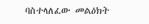ባስተላለፈው መልዕክት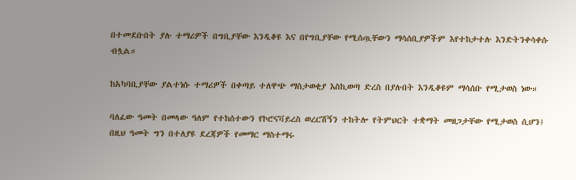በተመደቡበት ያሉ ተማሪዎች በግቢያቸው እንዲቆዩ እና በየግቢያቸው የሚሰጧቸውን ማሳሰቢያዎችም እየተከታተሉ እንድትንቀሳቀሱ ብሏል።

ከአካባቢያቸው ያልተነሱ ተማሪዎች በቀጣይ ተለዋጭ ማስታወቂያ እስኪወጣ ድረስ በያሉበት እንዲቆዩም ማሳሰቡ የሚታወስ ነው።

ባለፈው ዓመት በመላው ዓለም የተከሰተውን የኮሮናቫይረስ ወረርሽኝን ተከትሎ የትምህርት ተቋማት መዘጋታቸው የሚታወስ ሲሆን፤ በዚህ ዓመት ግን በተለያዩ ደረጃዎች የመማር ማስተማሩ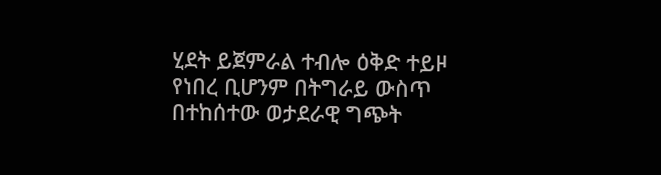ሂደት ይጀምራል ተብሎ ዕቅድ ተይዞ የነበረ ቢሆንም በትግራይ ውስጥ በተከሰተው ወታደራዊ ግጭት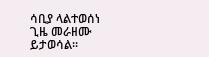ሳቢያ ላልተወሰነ ጊዜ መራዘሙ ይታወሳል።